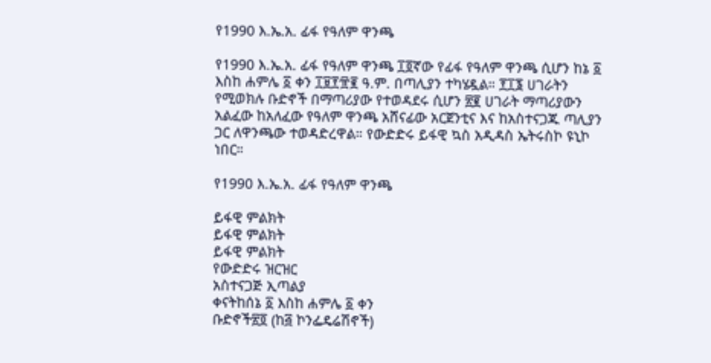የ1990 እ.ኤ.አ. ፊፋ የዓለም ዋንጫ

የ1990 እ.ኤ.አ. ፊፋ የዓለም ዋንጫ ፲፬ኛው የፊፋ የዓለም ዋንጫ ሲሆን ከኔ ፩ እስከ ሐምሌ ፩ ቀን ፲፱፻፹፪ ዓ.ም. በጣሊያን ተካሄዷል። ፻፲፮ ሀገራትን የሚወክሉ ቡድኖች በማጣሪያው የተወዳደሩ ሲሆን ፳፪ ሀገራት ማጣሪያውን አልፈው ከአለፈው የዓለም ዋንጫ አሸናፊው አርጀንቲና እና ከአስተናጋጁ ጣሊያን ጋር ለዋንጫው ተወዳድረዋል። የውድድሩ ይፋዊ ኳስ አዲዳስ ኤትሩስኮ ዩኒኮ ነበር።

የ1990 እ.ኤ.አ. ፊፋ የዓለም ዋንጫ

ይፋዊ ምልክት
ይፋዊ ምልክት
ይፋዊ ምልክት
የውድድሩ ዝርዝር
አስተናጋጅ ኢጣልያ
ቀናትከሰኔ ፩ እስከ ሐምሌ ፩ ቀን
ቡድኖች፳፬ (ከ፭ ኮንፌዴሬሽኖች)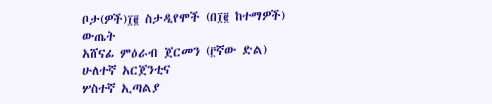ቦታ(ዎች)፲፪ ስታዲየሞች (በ፲፪ ከተማዎች)
ውጤት
አሸናፊ ምዕራብ ጀርመን (፫ኛው ድል)
ሁለተኛ አርጀንቲና
ሦስተኛ ኢጣልያ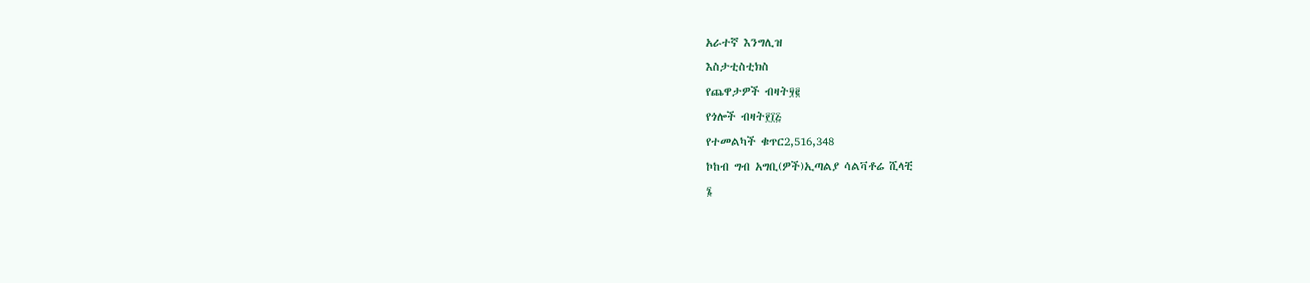አራተኛ እንግሊዝ
እስታቲስቲክስ
የጨዋታዎች ብዛት፶፪
የጎሎች ብዛት፻፲፭
የተመልካች ቁጥር2,516,348
ኮከብ ግብ አግቢ(ዎች)ኢጣልያ ሳልቫቶሬ ሺላቺ
፮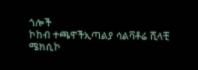ጎሎች
ኮከብ ተጫዋችኢጣልያ ሳልቫቶሬ ሺላቺ
ሜክሲኮ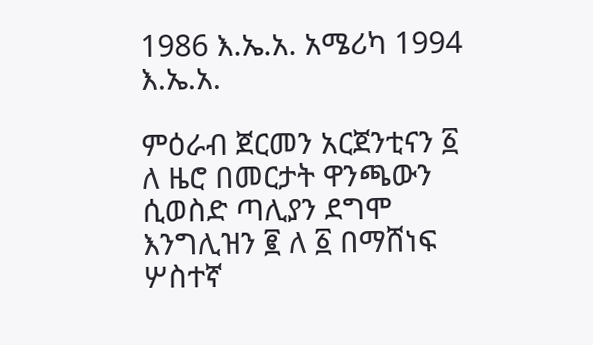1986 እ.ኤ.አ. አሜሪካ 1994 እ.ኤ.አ.

ምዕራብ ጀርመን አርጀንቲናን ፩ ለ ዜሮ በመርታት ዋንጫውን ሲወስድ ጣሊያን ደግሞ እንግሊዝን ፪ ለ ፩ በማሸነፍ ሦስተኛ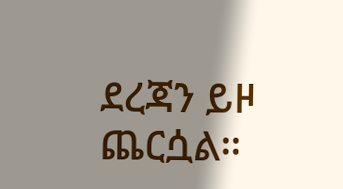ደረጃን ይዞ ጨርሷል።